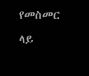የመስመር ላይ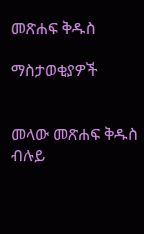መጽሐፍ ቅዱስ

ማስታወቂያዎች


መላው መጽሐፍ ቅዱስ ብሉይ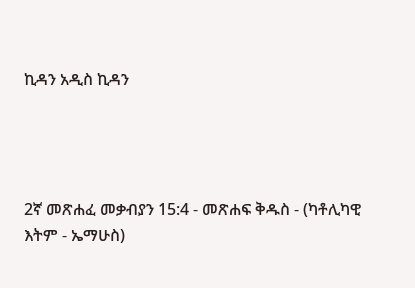ኪዳን አዲስ ኪዳን




2ኛ መጽሐፈ መቃብያን 15:4 - መጽሐፍ ቅዱስ - (ካቶሊካዊ እትም - ኤማሁስ)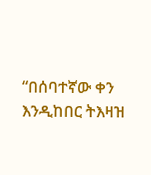“በሰባተኛው ቀን እንዲከበር ትእዛዝ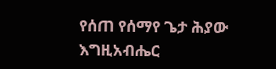የሰጠ የሰማየ ጌታ ሕያው እግዚአብሔር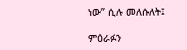ነው” ሲሉ መለሱለት፤

ምዕራፉን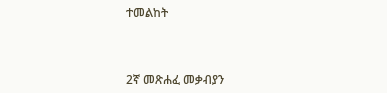ተመልከት



2ኛ መጽሐፈ መቃብያን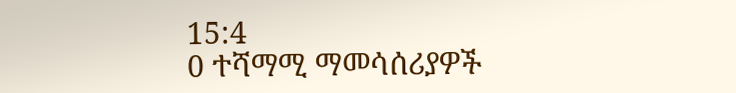15:4
0 ተሻማሚ ማመሳሰሪያዎች